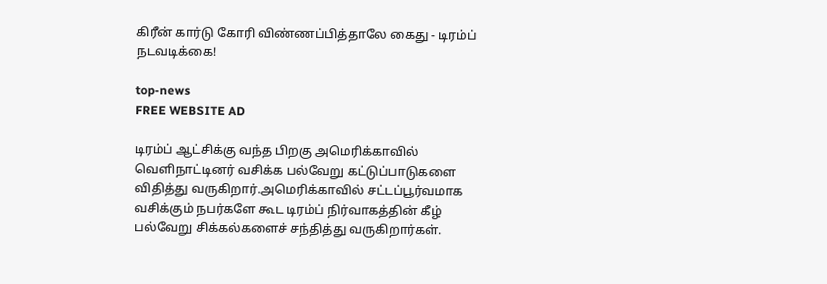கிரீன் கார்டு கோரி விண்ணப்பித்தாலே கைது - டிரம்ப் நடவடிக்கை!

top-news
FREE WEBSITE AD

டிரம்ப் ஆட்சிக்கு வந்த பிறகு அமெரிக்காவில் வெளிநாட்டினர் வசிக்க பல்வேறு கட்டுப்பாடுகளை விதித்து வருகிறார்.அமெரிக்காவில் சட்டப்பூர்வமாக வசிக்கும் நபர்களே கூட டிரம்ப் நிர்வாகத்தின் கீழ் பல்வேறு சிக்கல்களைச் சந்தித்து வருகிறார்கள்.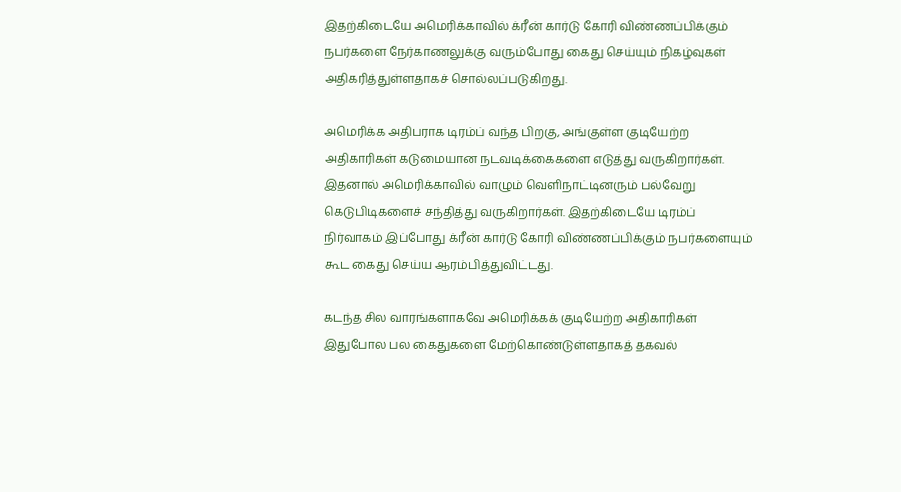இதற்கிடையே அமெரிக்காவில் க்ரீன் கார்டு கோரி விண்ணப்பிக்கும் நபர்களை நேர்காணலுக்கு வரும்போது கைது செய்யும் நிகழ்வுகள் அதிகரித்துள்ளதாகச் சொல்லப்படுகிறது.

அமெரிக்க அதிபராக டிரம்ப் வந்த பிறகு, அங்குள்ள குடியேற்ற அதிகாரிகள் கடுமையான நடவடிக்கைகளை எடுத்து வருகிறார்கள். இதனால் அமெரிக்காவில் வாழும் வெளிநாட்டினரும் பல்வேறு கெடுபிடிகளைச் சந்தித்து வருகிறார்கள். இதற்கிடையே டிரம்ப் நிர்வாகம் இப்போது க்ரீன் கார்டு கோரி விண்ணப்பிக்கும் நபர்களையும் கூட கைது செய்ய ஆரம்பித்துவிட்டது.

கடந்த சில வாரங்களாகவே அமெரிக்கக் குடியேற்ற அதிகாரிகள் இதுபோல பல கைதுகளை மேற்கொண்டுள்ளதாகத் தகவல்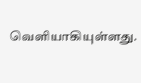வெளியாகியுள்ளது.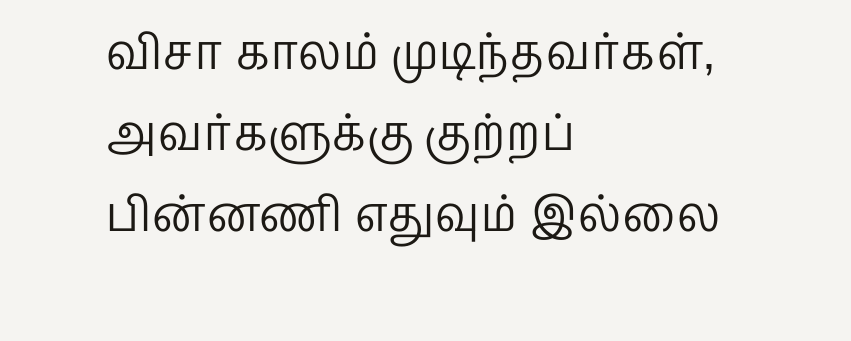விசா காலம் முடிந்தவர்கள், அவர்களுக்கு குற்றப் பின்னணி எதுவும் இல்லை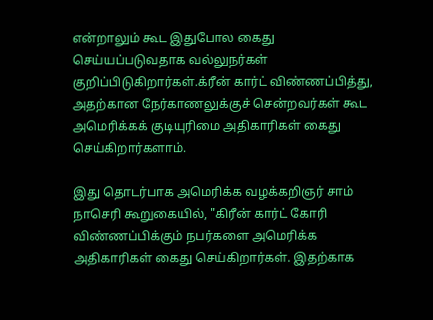என்றாலும் கூட இதுபோல கைது செய்யப்படுவதாக வல்லுநர்கள் குறிப்பிடுகிறார்கள்.க்ரீன் கார்ட் விண்ணப்பித்து, அதற்கான நேர்காணலுக்குச் சென்றவர்கள் கூட அமெரிக்கக் குடியுரிமை அதிகாரிகள் கைது செய்கிறார்களாம்.

இது தொடர்பாக அமெரிக்க வழக்கறிஞர் சாம் நாசெரி கூறுகையில், "கிரீன் கார்ட் கோரி விண்ணப்பிக்கும் நபர்களை அமெரிக்க அதிகாரிகள் கைது செய்கிறார்கள். இதற்காக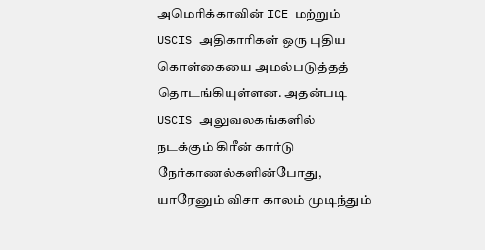அமெரிக்காவின் ICE மற்றும் USCIS அதிகாரிகள் ஒரு புதிய கொள்கையை அமல்படுத்தத் தொடங்கியுள்ளன. அதன்படி USCIS அலுவலகங்களில் நடக்கும் கிரீன் கார்டு நேர்காணல்களின்போது, யாரேனும் விசா காலம் முடிந்தும்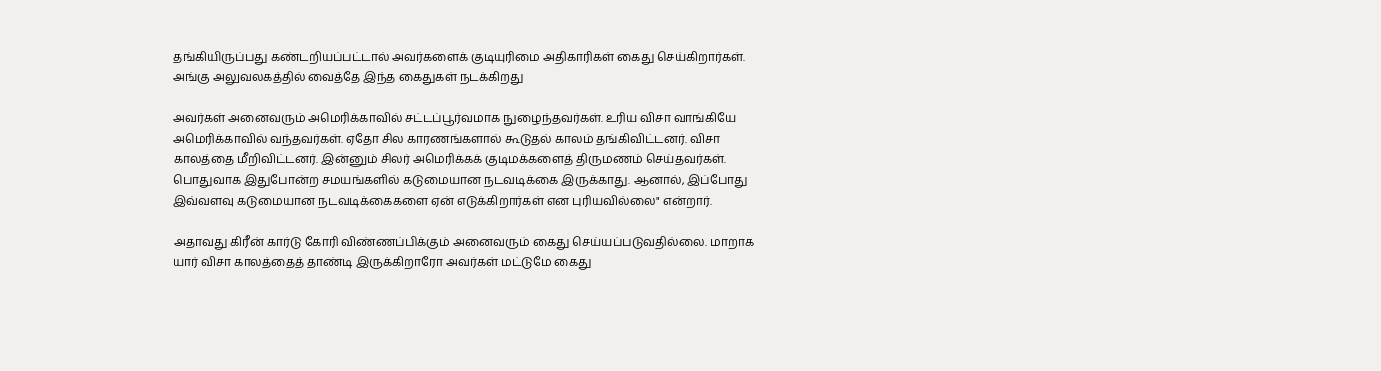தங்கியிருப்பது கண்டறியப்பட்டால் அவர்களைக் குடியுரிமை அதிகாரிகள் கைது செய்கிறார்கள். அங்கு அலுவலகத்தில் வைத்தே இந்த கைதுகள் நடக்கிறது

அவர்கள் அனைவரும் அமெரிக்காவில் சட்டப்பூர்வமாக நுழைந்தவர்கள். உரிய விசா வாங்கியே அமெரிக்காவில் வந்தவர்கள். ஏதோ சில காரணங்களால் கூடுதல் காலம் தங்கிவிட்டனர். விசா காலத்தை மீறிவிட்டனர். இன்னும் சிலர் அமெரிக்கக் குடிமக்களைத் திருமணம் செய்தவர்கள். பொதுவாக இதுபோன்ற சமயங்களில் கடுமையான நடவடிக்கை இருக்காது. ஆனால், இப்போது இவ்வளவு கடுமையான நடவடிக்கைகளை ஏன் எடுக்கிறார்கள் என புரியவில்லை" என்றார்.

அதாவது கிரீன் கார்டு கோரி விண்ணப்பிக்கும் அனைவரும் கைது செய்யப்படுவதில்லை. மாறாக யார் விசா காலத்தைத் தாண்டி இருக்கிறாரோ அவர்கள் மட்டுமே கைது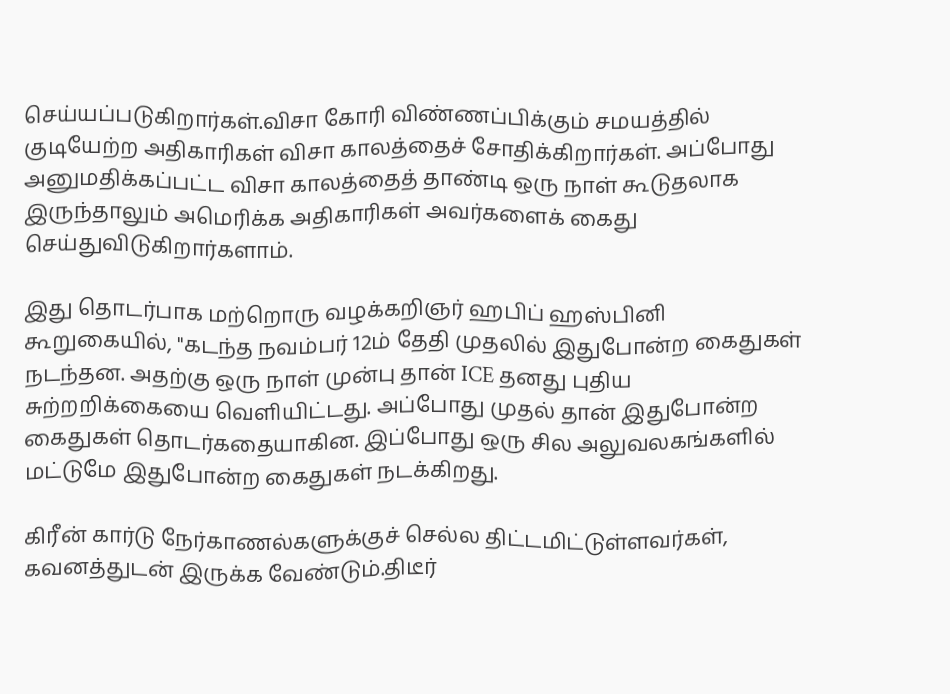செய்யப்படுகிறார்கள்.விசா கோரி விண்ணப்பிக்கும் சமயத்தில் குடியேற்ற அதிகாரிகள் விசா காலத்தைச் சோதிக்கிறார்கள். அப்போது அனுமதிக்கப்பட்ட விசா காலத்தைத் தாண்டி ஒரு நாள் கூடுதலாக இருந்தாலும் அமெரிக்க அதிகாரிகள் அவர்களைக் கைது செய்துவிடுகிறார்களாம்.

இது தொடர்பாக மற்றொரு வழக்கறிஞர் ஹபிப் ஹஸ்பினி கூறுகையில், "கடந்த நவம்பர் 12ம் தேதி முதலில் இதுபோன்ற கைதுகள் நடந்தன. அதற்கு ஒரு நாள் முன்பு தான் ICE தனது புதிய சுற்றறிக்கையை வெளியிட்டது. அப்போது முதல் தான் இதுபோன்ற கைதுகள் தொடர்கதையாகின. இப்போது ஒரு சில அலுவலகங்களில் மட்டுமே இதுபோன்ற கைதுகள் நடக்கிறது.

கிரீன் கார்டு நேர்காணல்களுக்குச் செல்ல திட்டமிட்டுள்ளவர்கள், கவனத்துடன் இருக்க வேண்டும்.திடீர்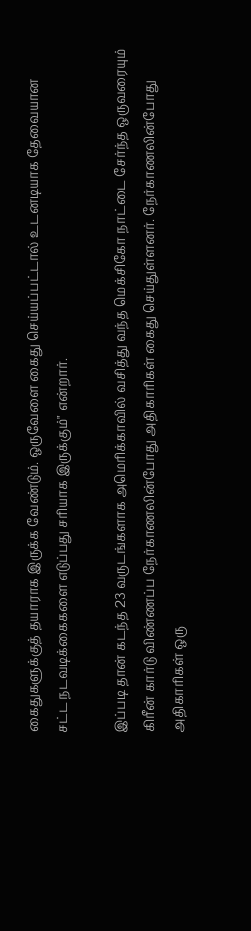கைதுகளுக்குத் தயாராக இருக்க வேண்டும். ஒருவேளை கைது செய்யப்பட்டால் உடனடியாக தேவையான சட்ட நடவடிக்கைகளை எடுப்பது சரியாக இருக்கும்" என்றார்.

இப்படி தான் கடந்த 23 வருடங்களாக அமெரிக்காவில் வசித்து வந்த மெக்சிகோ நாட்டை சேர்ந்த ஒருவரையும் கிரீன் கார்டு விண்ணப்ப நேர்காணலின்போது அதிகாரிகள் கைது செய்துள்ளனர். நேர்காணலின்போது அதிகாரிகள் ஒரு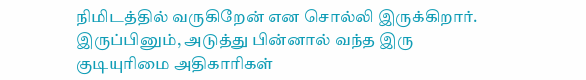நிமிடத்தில் வருகிறேன் என சொல்லி இருக்கிறார். இருப்பினும், அடுத்து பின்னால் வந்த இரு குடியுரிமை அதிகாரிகள்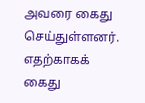அவரை கைது செய்துள்ளனர். எதற்காகக் கைது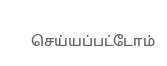செய்யப்பட்டோம்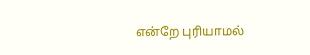என்றே புரியாமல்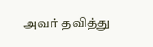அவர் தவித்து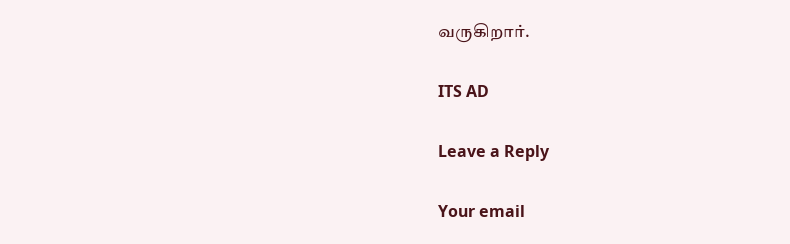வருகிறார்.

ITS AD

Leave a Reply

Your email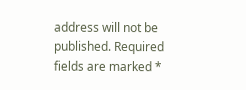address will not be published. Required fields are marked *